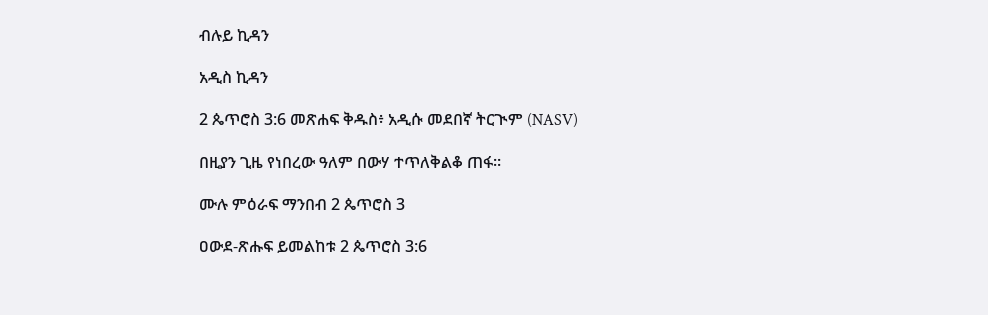ብሉይ ኪዳን

አዲስ ኪዳን

2 ጴጥሮስ 3:6 መጽሐፍ ቅዱስ፥ አዲሱ መደበኛ ትርጒም (NASV)

በዚያን ጊዜ የነበረው ዓለም በውሃ ተጥለቅልቆ ጠፋ።

ሙሉ ምዕራፍ ማንበብ 2 ጴጥሮስ 3

ዐውደ-ጽሑፍ ይመልከቱ 2 ጴጥሮስ 3:6